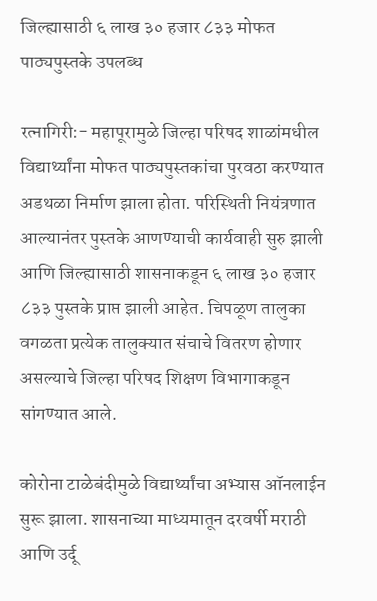जिल्ह्यासाठी ६ लाख ३० हजार ८३३ मोफत पाठ्यपुस्तके उपलब्ध

रत्नागिरी:- महापूरामुळे जिल्हा परिषद शाळांमधील विद्यार्थ्यांना मोफत पाठ्यपुस्तकांचा पुरवठा करण्यात अडथळा निर्माण झाला होता. परिस्थिती नियंत्रणात आल्यानंतर पुस्तके आणण्याची कार्यवाही सुरु झाली आणि जिल्ह्यासाठी शासनाकडून ६ लाख ३० हजार ८३३ पुस्तके प्राप्त झाली आहेत. चिपळूण तालुका वगळता प्रत्येक तालुक्यात संचाचे वितरण होणार असल्याचे जिल्हा परिषद शिक्षण विभागाकडून सांगण्यात आले.

कोरोना टाळेबंदीमुळे विद्यार्थ्यांचा अभ्यास ऑनलाईन सुरू झाला. शासनाच्या माध्यमातून दरवर्षी मराठी आणि उर्दू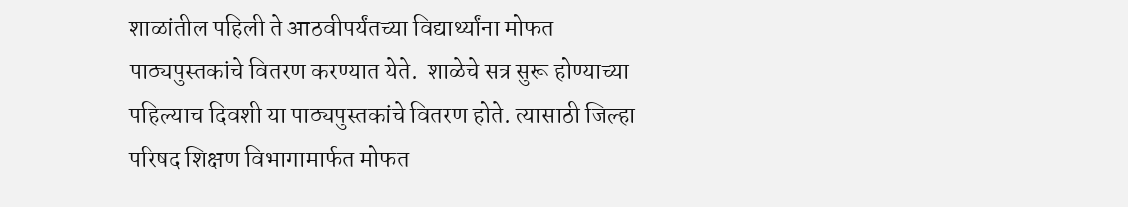शाळांतील पहिली ते आठवीपर्यंतच्या विद्यार्थ्यांना मोफत पाठ्यपुस्तकांचे वितरण करण्यात येते.  शाळेचे सत्र सुरू होण्याच्या पहिल्याच दिवशी या पाठ्यपुस्तकांचे वितरण होते. त्यासाठी जिल्हा परिषद शिक्षण विभागामार्फत मोफत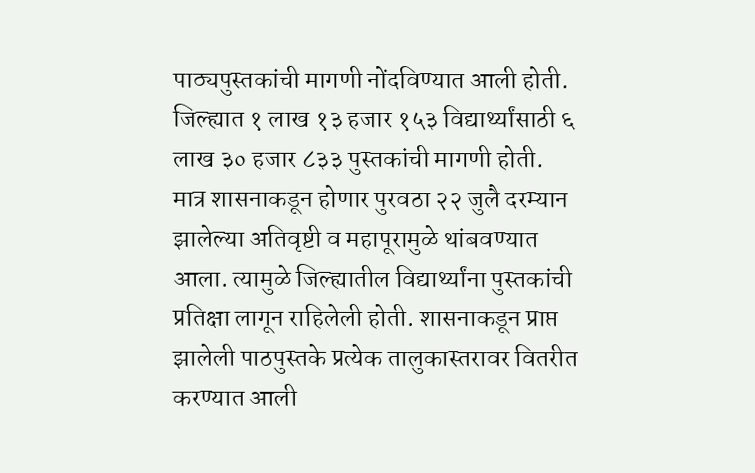पाठ्यपुस्तकांची मागणी नोंदविण्यात आली होती. जिल्ह्यात १ लाख १३ हजार १५३ विद्यार्थ्यांसाठी ६ लाख ३० हजार ८३३ पुस्तकांची मागणी होती. मात्र शासनाकडून होणार पुरवठा २२ जुलै दरम्यान झालेल्या अतिवृष्टी व महापूरामुळे थांबवण्यात आला. त्यामुळे जिल्ह्यातील विद्यार्थ्यांना पुस्तकांची प्रतिक्षा लागून राहिलेली होती. शासनाकडून प्राप्त झालेली पाठपुस्तके प्रत्येक तालुकास्तरावर वितरीत करण्यात आली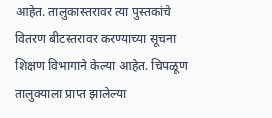आहेत. तालुकास्तरावर त्या पुस्तकांचे वितरण बीटस्तरावर करण्याच्या सूचना शिक्षण विभागाने केल्या आहेत. चिपळूण तालुक्याला प्राप्त झालेल्या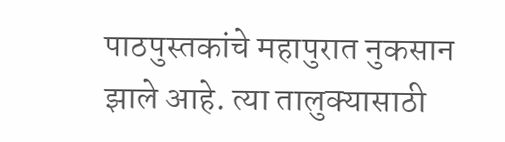पाठपुस्तकांचे महापुरात नुकसान झाले आहे. त्या तालुक्यासाठी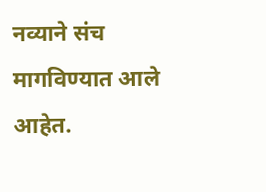नव्याने संच मागविण्यात आले आहेत.